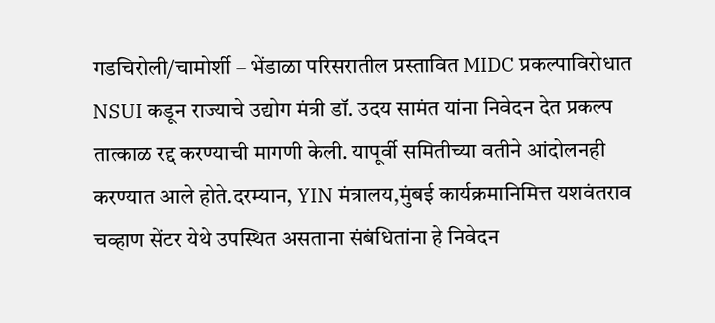गडचिरोली/चामोर्शी – भेंडाळा परिसरातील प्रस्तावित MIDC प्रकल्पाविरोधात NSUI कडून राज्याचे उद्योग मंत्री डॉ. उदय सामंत यांना निवेदन देत प्रकल्प तात्काळ रद्द करण्याची मागणी केली. यापूर्वी समितीच्या वतीने आंदोलनही करण्यात आले होते.दरम्यान, YIN मंत्रालय,मुंबई कार्यक्रमानिमित्त यशवंतराव चव्हाण सेंटर येथे उपस्थित असताना संबंधितांना हे निवेदन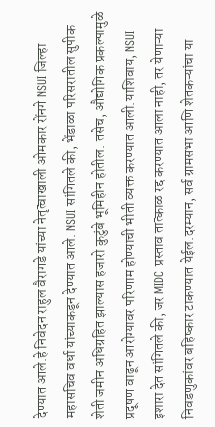देण्यात आले.हे निवेदन राहुल वैरागडे यांच्या नेतृत्वाखाली ओमकार रोंनगे NSUI जिल्हा महासचिव वर्धा यांच्याकडून देण्यात आले. NSUI सांगितले की, भेंडाळा परिसरातील सुपीक शेती जमीन अधिग्रहित झाल्यास हजारो कुटुंबे भूमिहीन होतील. तसेच, औद्योगिक प्रकल्पामुळे प्रदूषण वाढून आरोग्यावर परिणाम होण्याची भीती व्यक्त करण्यात आली.याशिवाय, NSUI इशारा देत सांगितले की, जर MIDC प्रस्ताव तात्काळ रद्द करण्यात आला नाही, तर येणाऱ्या निवडणुकांवर बहिष्कार टाकण्यात येईल.दरम्यान, सर्व ग्रामसभा आणि शेतकऱ्यांचा या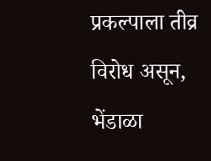प्रकल्पाला तीव्र विरोध असून, भेंडाळा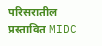परिसरातील प्रस्तावित MIDC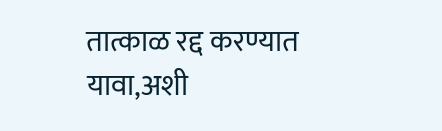तात्काळ रद्द करण्यात यावा,अशी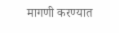मागणी करण्यात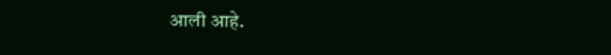आली आहे.